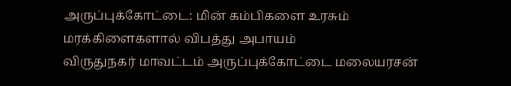அருப்புக்கோட்டை: மின் கம்பிகளை உரசும் மரக்கிளைகளால் விபத்து அபாயம்
விருதுநகர் மாவட்டம் அருப்புக்கோட்டை மலையரசன்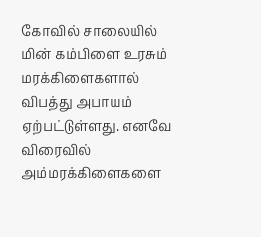கோவில் சாலையில் மின் கம்பிளை உரசும் மரக்கிளைகளால் விபத்து அபாயம் ஏற்பட்டுள்ளது. எனவே விரைவில் அம்மரக்கிளைகளை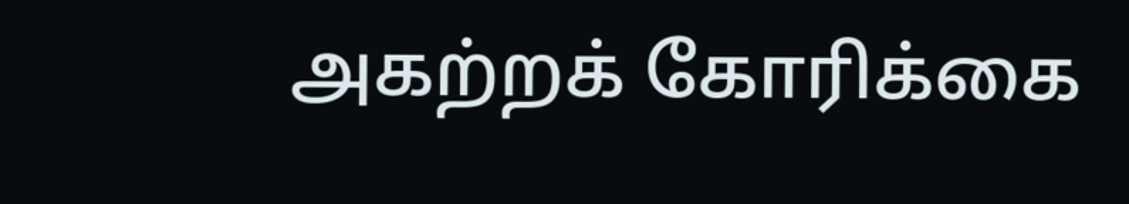அகற்றக் கோரிக்கை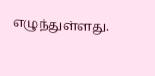எழுந்துள்ளது.